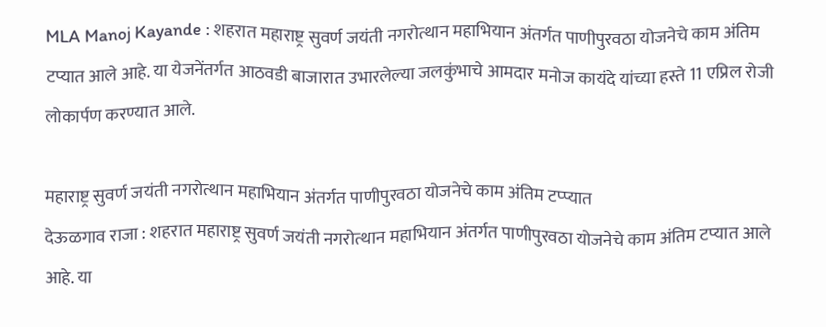MLA Manoj Kayande : शहरात महाराष्ट्र सुवर्ण जयंती नगरोत्थान महाभियान अंतर्गत पाणीपुरवठा योजनेचे काम अंतिम टप्यात आले आहे. या येजनेंतर्गत आठवडी बाजारात उभारलेल्या जलकुंभाचे आमदार मनोज कायंदे यांच्या हस्ते 11 एप्रिल रोजी लोकार्पण करण्यात आले.

महाराष्ट्र सुवर्ण जयंती नगरोत्थान महाभियान अंतर्गत पाणीपुरवठा योजनेचे काम अंतिम टप्प्यात
देऊळगाव राजा : शहरात महाराष्ट्र सुवर्ण जयंती नगरोत्थान महाभियान अंतर्गत पाणीपुरवठा योजनेचे काम अंतिम टप्यात आले आहे. या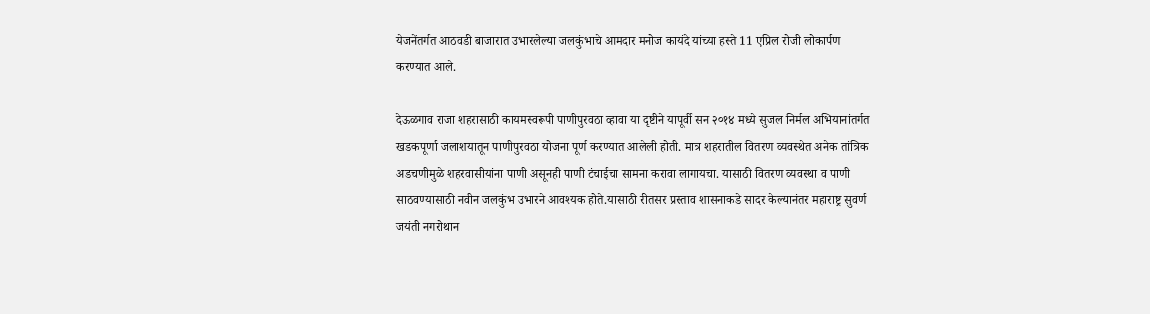येजनेंतर्गत आठवडी बाजारात उभारलेल्या जलकुंभाचे आमदार मनोज कायंदे यांच्या हस्ते 11 एप्रिल रोजी लोकार्पण करण्यात आले.

देऊळगाव राजा शहरासाठी कायमस्वरूपी पाणीपुरवठा व्हावा या दृष्टीने यापूर्वी सन २०१४ मध्ये सुजल निर्मल अभियानांतर्गत खडकपूर्णा जलाशयातून पाणीपुरवठा योजना पूर्ण करण्यात आलेली होती. मात्र शहरातील वितरण व्यवस्थेत अनेक तांत्रिक अडचणीमुळे शहरवासीयांना पाणी असूनही पाणी टंचाईचा सामना करावा लागायचा. यासाठी वितरण व्यवस्था व पाणी साठवण्यासाठी नवीन जलकुंभ उभारने आवश्यक होते.यासाठी रीतसर प्रस्ताव शासनाकडे सादर केल्यानंतर महाराष्ट्र सुवर्ण जयंती नगरोथान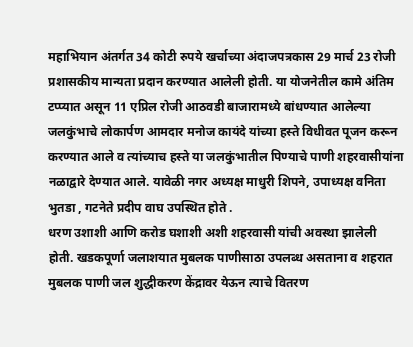महाभियान अंतर्गत 34 कोटी रुपये खर्चाच्या अंदाजपत्रकास 29 मार्च 23 रोजी प्रशासकीय मान्यता प्रदान करण्यात आलेली होती. या योजनेतील कामे अंतिम टप्प्यात असून 11 एप्रिल रोजी आठवडी बाजारामध्ये बांधण्यात आलेल्या जलकुंभाचे लोकार्पण आमदार मनोज कायंदे यांच्या हस्ते विधीवत पूजन करून करण्यात आले व त्यांच्याच हस्ते या जलकुंभातील पिण्याचे पाणी शहरवासीयांना नळाद्वारे देण्यात आले. यावेळी नगर अध्यक्ष माधुरी शिपने, उपाध्यक्ष वनिता भुतडा , गटनेते प्रदीप वाघ उपस्थित होते .
धरण उशाशी आणि करोड घशाशी अशी शहरवासी यांची अवस्था झालेली होती. खडकपूर्णा जलाशयात मुबलक पाणीसाठा उपलब्ध असताना व शहरात मुबलक पाणी जल शुद्धीकरण केंद्रावर येऊन त्याचे वितरण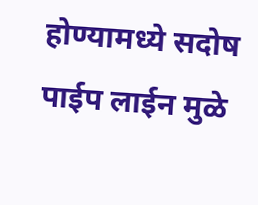होण्यामध्ये सदोष पाईप लाईन मुळे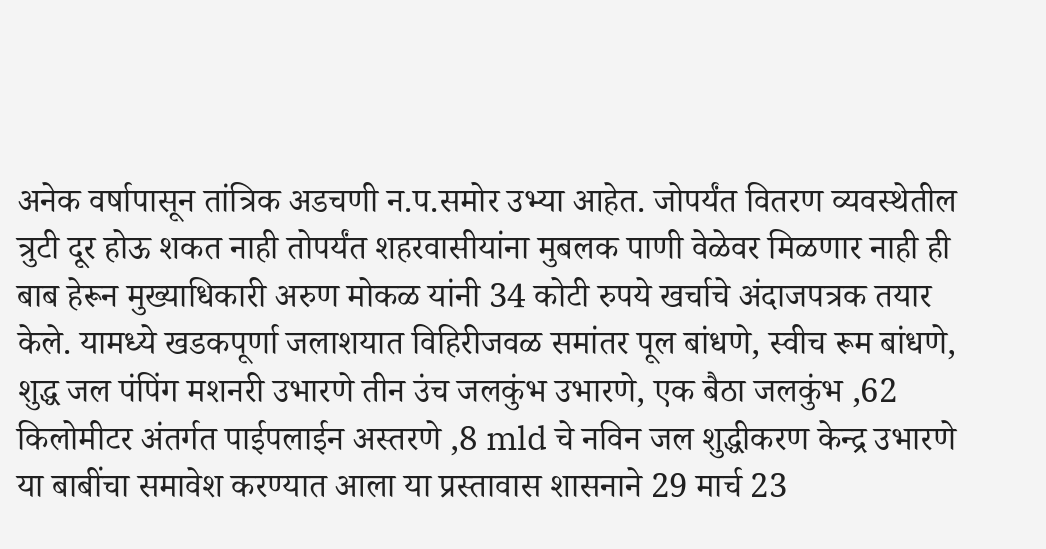अनेक वर्षापासून तांत्रिक अडचणी न.प.समोर उभ्या आहेत. जोपर्यंत वितरण व्यवस्थेतील त्रुटी दूर होऊ शकत नाही तोपर्यंत शहरवासीयांना मुबलक पाणी वेळेवर मिळणार नाही ही बाब हेरून मुख्याधिकारी अरुण मोकळ यांनी 34 कोटी रुपये खर्चाचे अंदाजपत्रक तयार केले. यामध्ये खडकपूर्णा जलाशयात विहिरीजवळ समांतर पूल बांधणे, स्वीच रूम बांधणे, शुद्ध जल पंपिंग मशनरी उभारणे तीन उंच जलकुंभ उभारणे, एक बैठा जलकुंभ ,62 किलोमीटर अंतर्गत पाईपलाईन अस्तरणे ,8 mld चे नविन जल शुद्धीकरण केन्द्र उभारणे या बाबींचा समावेश करण्यात आला या प्रस्तावास शासनाने 29 मार्च 23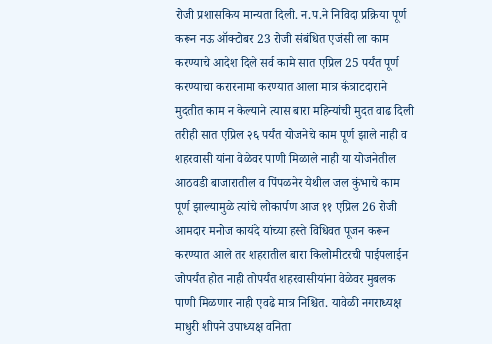रोजी प्रशासकिय मान्यता दिली. न.प.ने निविदा प्रक्रिया पूर्ण करून नऊ ऑक्टोबर 23 रोजी संबंधित एजंसी ला काम करण्याचे आदेश दिले सर्व कामे सात एप्रिल 25 पर्यंत पूर्ण करण्याचा करारनामा करण्यात आला मात्र कंत्राटदाराने मुदतीत काम न केल्याने त्यास बारा महिन्यांची मुदत वाढ दिली तरीही सात एप्रिल २६ पर्यंत योजनेचे काम पूर्ण झाले नाही व शहरवासी यांना वेळेवर पाणी मिळाले नाही या योजनेतील आठवडी बाजारातील व पिंपळनेर येथील जल कुंभाचे काम पूर्ण झाल्यामुळे त्यांचे लोकार्पण आज ११ एप्रिल 26 रोजी आमदार मनोज कायंदे यांच्या हस्ते विधिवत पूजन करून करण्यात आले तर शहरातील बारा किलोमीटरची पाईपलाईन जोपर्यंत होत नाही तोपर्यंत शहरवासीयांना वेळेवर मुबलक पाणी मिळणार नाही एवढे मात्र निश्चित. यावेळी नगराध्यक्ष माधुरी शीपने उपाध्यक्ष वनिता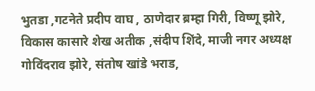भुतडा ,गटनेते प्रदीप वाघ , ठाणेदार ब्रम्हा गिरी, विष्णू झोरे, विकास कासारे शेख अतीक ,संदीप शिंदे, माजी नगर अध्यक्ष गोविंदराव झोरे, संतोष खांडे भराड,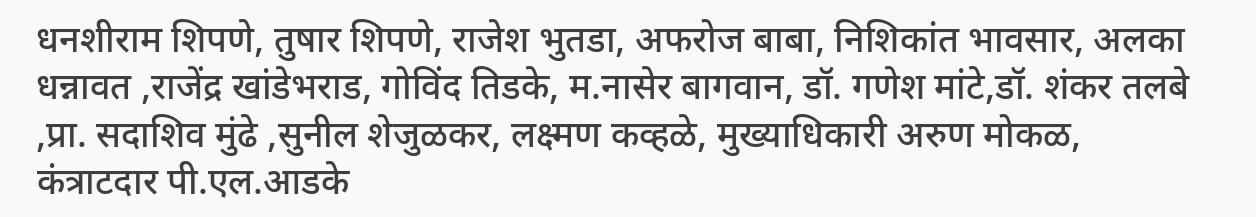धनशीराम शिपणे, तुषार शिपणे, राजेश भुतडा, अफरोज बाबा, निशिकांत भावसार, अलका धन्नावत ,राजेंद्र खांडेभराड, गोविंद तिडके, म.नासेर बागवान, डॉ. गणेश मांटे,डॉ. शंकर तलबे ,प्रा. सदाशिव मुंढे ,सुनील शेजुळकर, लक्ष्मण कव्हळे, मुख्याधिकारी अरुण मोकळ, कंत्राटदार पी.एल.आडके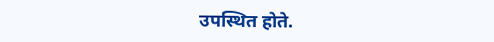उपस्थित होते.